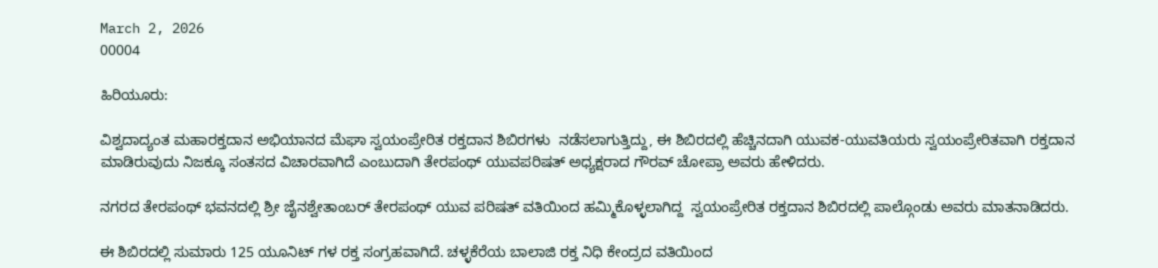March 2, 2026
00004

ಹಿರಿಯೂರು:

ವಿಶ್ವದಾದ್ಯಂತ ಮಹಾರಕ್ತದಾನ ಅಭಿಯಾನದ ಮೆಘಾ ಸ್ವಯಂಪ್ರೇರಿತ ರಕ್ತದಾನ ಶಿಬಿರಗಳು  ನಡೆಸಲಾಗುತ್ತಿದ್ದು, ಈ ಶಿಬಿರದಲ್ಲಿ ಹೆಚ್ಚಿನದಾಗಿ ಯುವಕ-ಯುವತಿಯರು ಸ್ವಯಂಪ್ರೇರಿತವಾಗಿ ರಕ್ತದಾನ ಮಾಡಿರುವುದು ನಿಜಕ್ಕೂ ಸಂತಸದ ವಿಚಾರವಾಗಿದೆ ಎಂಬುದಾಗಿ ತೇರಪಂಥ್ ಯುವಪರಿಷತ್ ಅಧ್ಯಕ್ಷರಾದ ಗೌರವ್ ಚೋಪ್ರಾ ಅವರು ಹೇಳಿದರು.

ನಗರದ ತೇರಪಂಥ್ ಭವನದಲ್ಲಿ ಶ್ರೀ ಜೈನಶ್ವೇತಾಂಬರ್ ತೇರಪಂಥ್ ಯುವ ಪರಿಷತ್ ವತಿಯಿಂದ ಹಮ್ಮಿಕೊಳ್ಳಲಾಗಿದ್ದ  ಸ್ವಯಂಪ್ರೇರಿತ ರಕ್ತದಾನ ಶಿಬಿರದಲ್ಲಿ ಪಾಲ್ಗೊಂಡು ಅವರು ಮಾತನಾಡಿದರು.

ಈ ಶಿಬಿರದಲ್ಲಿ ಸುಮಾರು 125 ಯೂನಿಟ್ ಗಳ ರಕ್ತ ಸಂಗ್ರಹವಾಗಿದೆ. ಚಳ್ಳಕೆರೆಯ ಬಾಲಾಜಿ ರಕ್ತ ನಿಧಿ ಕೇಂದ್ರದ ವತಿಯಿಂದ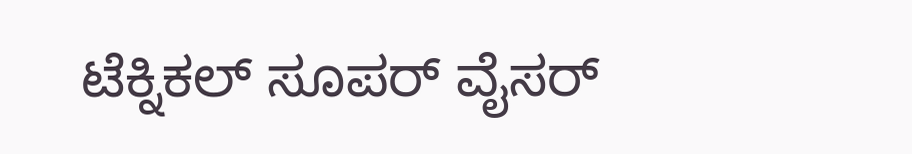ಟೆಕ್ನಿಕಲ್ ಸೂಪರ್ ವೈಸರ್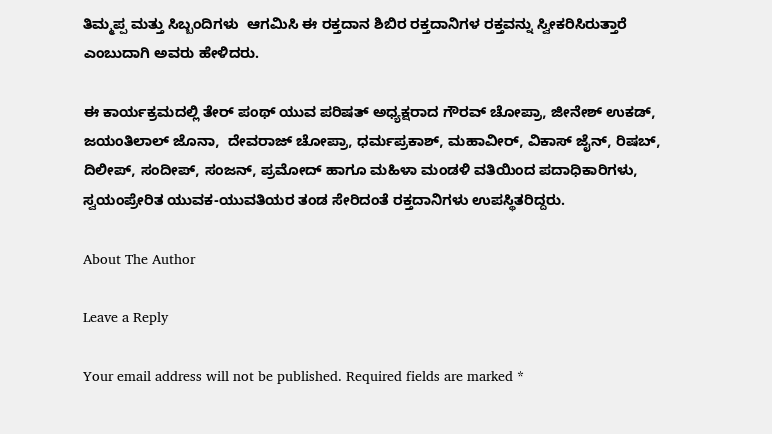ತಿಮ್ಮಪ್ಪ ಮತ್ತು ಸಿಬ್ಬಂದಿಗಳು  ಆಗಮಿಸಿ ಈ ರಕ್ತದಾನ ಶಿಬಿರ ರಕ್ತದಾನಿಗಳ ರಕ್ತವನ್ನು ಸ್ವೀಕರಿಸಿರುತ್ತಾರೆ ಎಂಬುದಾಗಿ ಅವರು ಹೇಳಿದರು.

ಈ ಕಾರ್ಯಕ್ರಮದಲ್ಲಿ ತೇರ್ ಪಂಥ್ ಯುವ ಪರಿಷತ್ ಅಧ್ಯಕ್ಷರಾದ ಗೌರವ್ ಚೋಪ್ರಾ, ಜೀನೇಶ್ ಉಕಡ್, ಜಯಂತಿಲಾಲ್ ಜೊನಾ,  ದೇವರಾಜ್ ಚೋಪ್ರಾ, ಧರ್ಮಪ್ರಕಾಶ್, ಮಹಾವೀರ್, ವಿಕಾಸ್ ಜೈನ್, ರಿಷಬ್, ದಿಲೀಪ್, ಸಂದೀಪ್, ಸಂಜನ್, ಪ್ರಮೋದ್ ಹಾಗೂ ಮಹಿಳಾ ಮಂಡಳಿ ವತಿಯಿಂದ ಪದಾಧಿಕಾರಿಗಳು, ಸ್ವಯಂಪ್ರೇರಿತ ಯುವಕ-ಯುವತಿಯರ ತಂಡ ಸೇರಿದಂತೆ ರಕ್ತದಾನಿಗಳು ಉಪಸ್ಥಿತರಿದ್ದರು.

About The Author

Leave a Reply

Your email address will not be published. Required fields are marked *